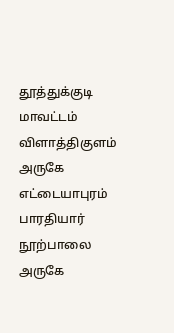தூத்துக்குடி மாவட்டம் விளாத்திகுளம் அருகே எட்டையாபுரம் பாரதியார் நூற்பாலை அருகே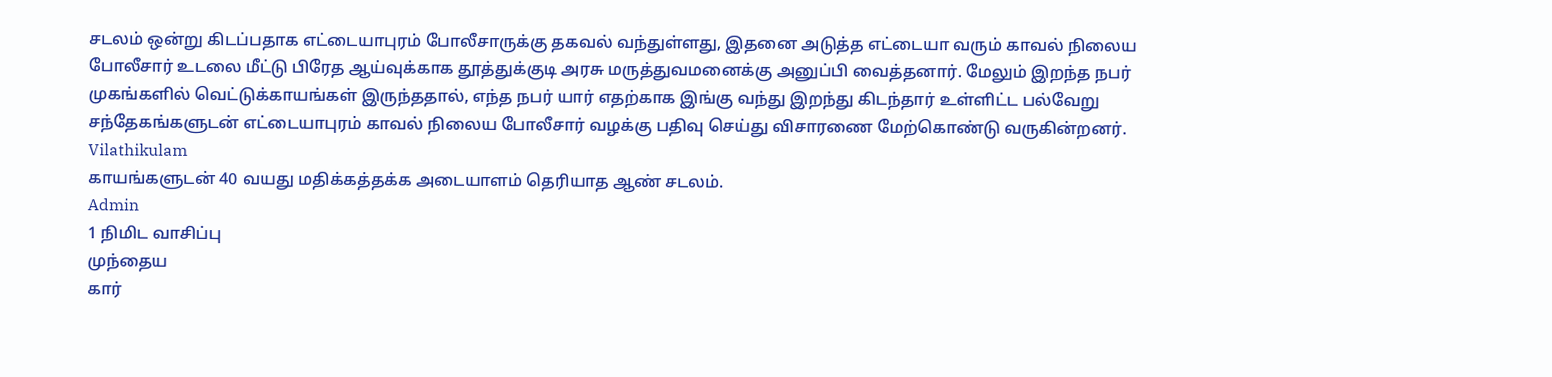சடலம் ஒன்று கிடப்பதாக எட்டையாபுரம் போலீசாருக்கு தகவல் வந்துள்ளது, இதனை அடுத்த எட்டையா வரும் காவல் நிலைய போலீசார் உடலை மீட்டு பிரேத ஆய்வுக்காக தூத்துக்குடி அரசு மருத்துவமனைக்கு அனுப்பி வைத்தனார். மேலும் இறந்த நபர் முகங்களில் வெட்டுக்காயங்கள் இருந்ததால், எந்த நபர் யார் எதற்காக இங்கு வந்து இறந்து கிடந்தார் உள்ளிட்ட பல்வேறு சந்தேகங்களுடன் எட்டையாபுரம் காவல் நிலைய போலீசார் வழக்கு பதிவு செய்து விசாரணை மேற்கொண்டு வருகின்றனர்.
Vilathikulam
காயங்களுடன் 40 வயது மதிக்கத்தக்க அடையாளம் தெரியாத ஆண் சடலம்.
Admin
1 நிமிட வாசிப்பு
முந்தைய
கார்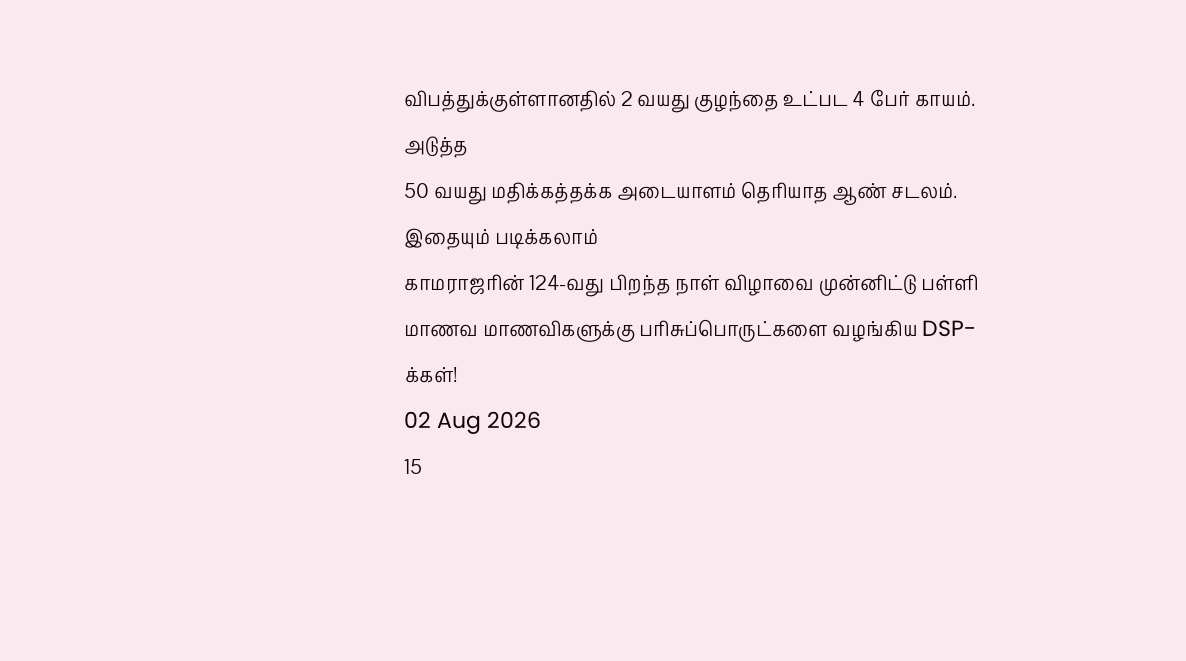விபத்துக்குள்ளானதில் 2 வயது குழந்தை உட்பட 4 பேர் காயம்.
அடுத்த
50 வயது மதிக்கத்தக்க அடையாளம் தெரியாத ஆண் சடலம்.
இதையும் படிக்கலாம்
காமராஜரின் 124-வது பிறந்த நாள் விழாவை முன்னிட்டு பள்ளி மாணவ மாணவிகளுக்கு பரிசுப்பொருட்களை வழங்கிய DSP-க்கள்!
02 Aug 2026
15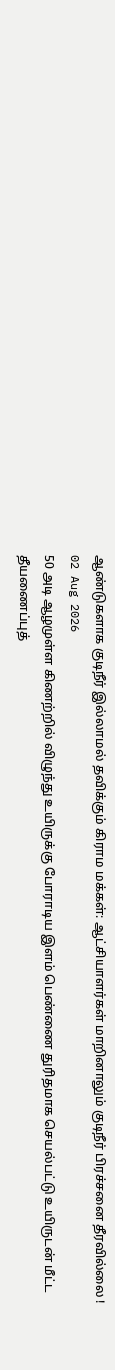ஆண்டுகளாக குடிநீர் இல்லாமல் தவிக்கும் கிராம மக்கள்: ஆட்சியாளர்கள் மாறினாலும் குடிநீர் பிரச்சனை தீரவில்லை !
02 Aug 2026
50 அடி ஆழமுள்ள கிணற்றில் விழுந்து உயிருக்கு போராடிய இளம் பெண்ணை துரிதமாக செயல்பட்டு உயிருடன் மீட்ட தீயணைப்புத்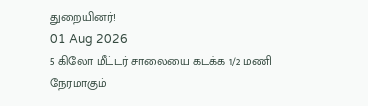துறையினர்!
01 Aug 2026
5 கிலோ மீட்டர் சாலையை கடக்க 1/2 மணி நேரமாகும்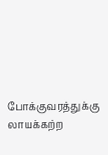போக்குவரத்துக்கு லாயக்கற்ற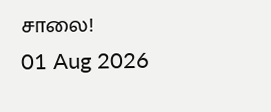சாலை!
01 Aug 2026